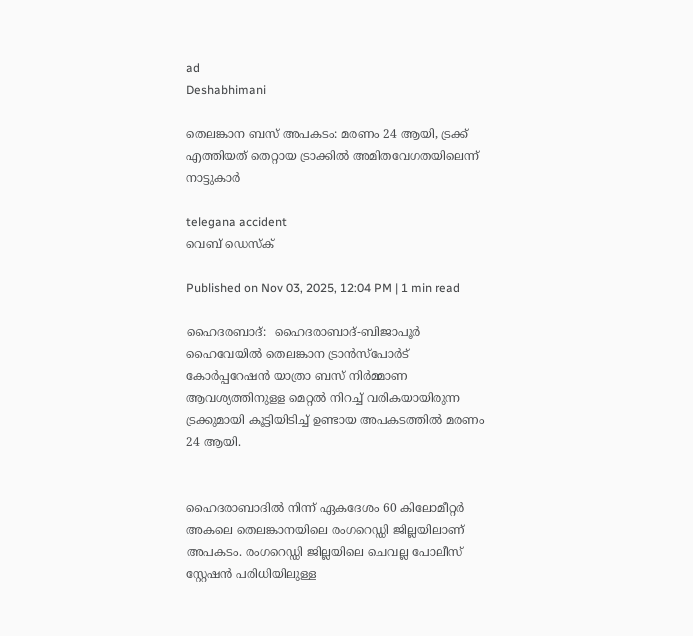ad
Deshabhimani

തെലങ്കാന ബസ് അപകടം: മരണം 24 ആയി, ട്രക്ക് എത്തിയത് തെറ്റായ ട്രാക്കിൽ അമിതവേഗതയിലെന്ന് നാട്ടുകാർ

telegana accident
വെബ് ഡെസ്ക്

Published on Nov 03, 2025, 12:04 PM | 1 min read

ഹൈദരബാദ്:  ഹൈദരാബാദ്-ബിജാപൂർ ഹൈവേയിൽ തെലങ്കാന ട്രാൻസ്പോർട് കോർപ്പറേഷൻ യാത്രാ ബസ് നിർമ്മാണ ആവശ്യത്തിനുളള മെറ്റൽ നിറച്ച് വരികയായിരുന്ന ട്രക്കുമായി കൂട്ടിയിടിച്ച് ഉണ്ടായ അപകടത്തിൽ മരണം 24 ആയി.


ഹൈദരാബാദിൽ നിന്ന് ഏകദേശം 60 കിലോമീറ്റർ അകലെ തെലങ്കാനയിലെ രംഗറെഡ്ഡി ജില്ലയിലാണ് അപകടം. രംഗറെഡ്ഡി ജില്ലയിലെ ചെവല്ല പോലീസ് സ്റ്റേഷൻ പരിധിയിലുള്ള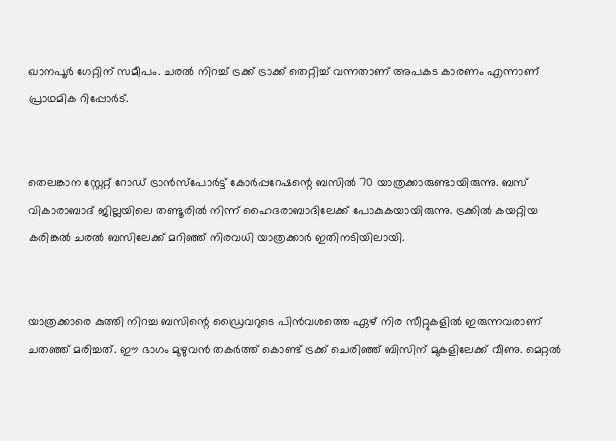ഖാനപൂർ ഗേറ്റിന് സമീപം. ചരൽ നിറച്ച് ട്രക്ക് ട്രാക്ക് തെറ്റിച്ച് വന്നതാണ് അപകട കാരണം എന്നാണ് പ്രാഥമിക റിപ്പോർട്.


തെലങ്കാന സ്റ്റേറ്റ് റോഡ് ട്രാൻസ്‌പോർട്ട് കോർപ്പറേഷന്റെ ബസിൽ 70 യാത്രക്കാരുണ്ടായിരുന്നു. ബസ് വികാരാബാദ് ജില്ലയിലെ തണ്ടൂരിൽ നിന്ന് ഹൈദരാബാദിലേക്ക് പോകുകയായിരുന്നു. ട്രക്കിൽ കയറ്റിയ കരിങ്കൽ ചരൽ ബസിലേക്ക് മറിഞ്ഞ് നിരവധി യാത്രക്കാർ ഇതിനടിയിലായി.


യാത്രക്കാരെ കുത്തി നിറച്ച ബസിന്റെ ഡ്രൈവറുടെ പിൻവശത്തെ ഏഴ് നിര സീറ്റുകളിൽ ഇരുന്നവരാണ് ചതഞ്ഞ് മരിച്ചത്. ഈ ഭാഗം മുഴുവൻ തകർത്ത് കൊണ്ട് ട്രക്ക് ചെരിഞ്ഞ് ബിസിന് മുകളിലേക്ക് വീണു. മെറ്റൽ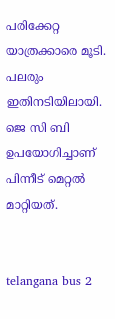പരിക്കേറ്റ യാത്രക്കാരെ മൂടി. പലരും ഇതിനടിയിലായി. ജെ സി ബി ഉപയോഗിച്ചാണ് പിന്നീട് മെറ്റൽ മാറ്റിയത്.


telangana bus 2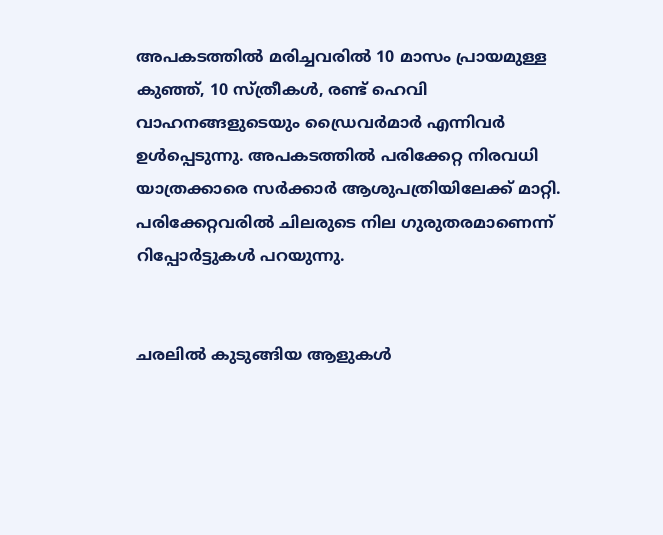അപകടത്തിൽ മരിച്ചവരിൽ 10 മാസം പ്രായമുള്ള കുഞ്ഞ്, 10 സ്ത്രീകൾ, രണ്ട് ഹെവി വാഹനങ്ങളുടെയും ഡ്രൈവർമാർ എന്നിവർ ഉൾപ്പെടുന്നു. അപകടത്തിൽ പരിക്കേറ്റ നിരവധി യാത്രക്കാരെ സർക്കാർ ആശുപത്രിയിലേക്ക് മാറ്റി. പരിക്കേറ്റവരിൽ ചിലരുടെ നില ഗുരുതരമാണെന്ന് റിപ്പോർട്ടുകൾ പറയുന്നു.


ചരലിൽ കുടുങ്ങിയ ആളുകൾ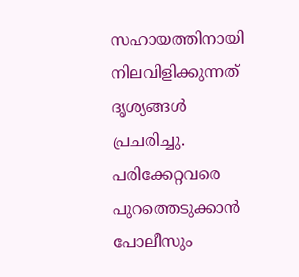സഹായത്തിനായി നിലവിളിക്കുന്നത് ദൃശ്യങ്ങൾ പ്രചരിച്ചു. പരിക്കേറ്റവരെ പുറത്തെടുക്കാൻ പോലീസും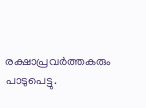രക്ഷാപ്രവർത്തകരും പാടുപെട്ടു.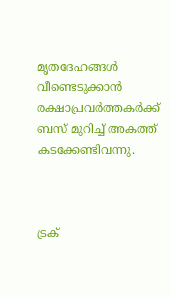മൃതദേഹങ്ങൾ വീണ്ടെടുക്കാൻ രക്ഷാപ്രവർത്തകർക്ക് ബസ് മുറിച്ച് അകത്ത് കടക്കേണ്ടിവന്നു.



ട്രക്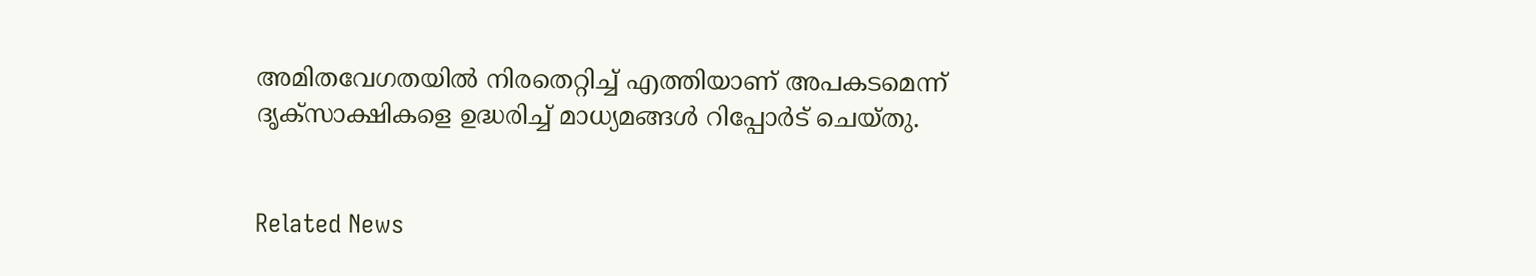അമിതവേഗതയിൽ നിരതെറ്റിച്ച് എത്തിയാണ് അപകടമെന്ന് ദൃക്സാക്ഷികളെ ഉദ്ധരിച്ച് മാധ്യമങ്ങൾ റിപ്പോർട് ചെയ്തു.


Related News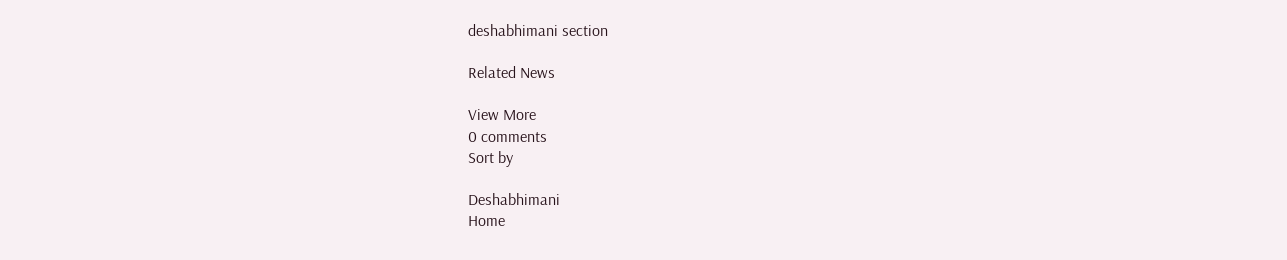deshabhimani section

Related News

View More
0 comments
Sort by

Deshabhimani
Home